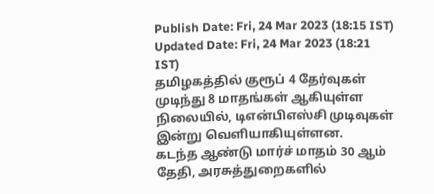Publish Date: Fri, 24 Mar 2023 (18:15 IST)
Updated Date: Fri, 24 Mar 2023 (18:21 IST)
தமிழகத்தில் குரூப் 4 தேர்வுகள் முடிந்து 8 மாதங்கள் ஆகியுள்ள நிலையில், டிஎன்பிஎஸ்சி முடிவுகள் இன்று வெளியாகியுள்ளன.
கடந்த ஆண்டு மார்ச் மாதம் 30 ஆம் தேதி, அரசுத்துறைகளில்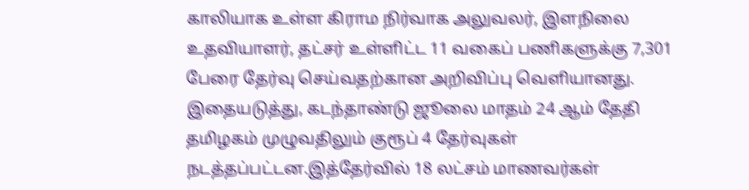காலியாக உள்ள கிராம நிர்வாக அலுவலர், இளநிலை உதவியாளர், தட்சர் உள்ளிட்ட 11 வகைப் பணிகளுக்கு 7,301 பேரை தேர்வு செய்வதற்கான அறிவிப்பு வெளியானது.
இதையடுத்து, கடந்தாண்டு ஜூலை மாதம் 24 ஆம் தேதி தமிழகம் முழுவதிலும் குரூப் 4 தேர்வுகள் நடத்தப்பட்டன.இத்தேர்வில் 18 லட்சம் மாணவர்கள்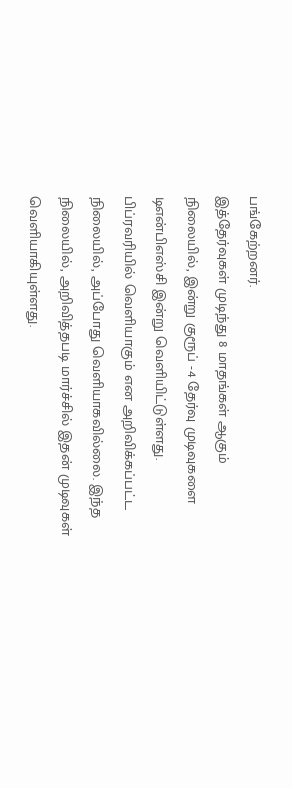பங்கேற்றனர்.
இத்தேர்வுகள் முடிந்து 8 மாதங்கள் ஆகும் நிலையில், இன்று குரூப் -4 தேர்வு முடிவுகளை டிஎன்பிஎஸ்சி இன்று வெளியிட்டுள்ளது.
பிப்ரவரியில் வெளியாகும் என அறிவிக்கப்பட்ட நிலையில், அப்போது வெளியாகவில்லை. இந்த நிலையில், அறிவித்தபடி மார்ச்சில் இதன் முடிவுகள் வெளியாகியுள்ளது.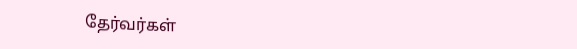தேர்வர்கள்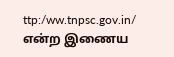ttp:/ww.tnpsc.gov.in/ என்ற இணைய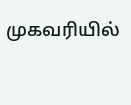முகவரியில்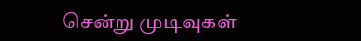சென்று முடிவுகள்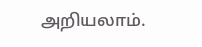அறியலாம்.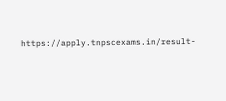https://apply.tnpscexams.in/result-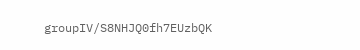groupIV/S8NHJQ0fh7EUzbQK